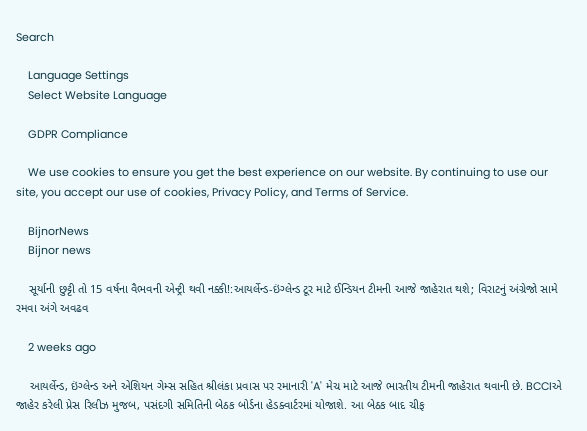Search

    Language Settings
    Select Website Language

    GDPR Compliance

    We use cookies to ensure you get the best experience on our website. By continuing to use our site, you accept our use of cookies, Privacy Policy, and Terms of Service.

    BijnorNews
    Bijnor news

    સૂર્યાની છુટ્ટી તો 15 વર્ષના વૈભવની એન્ટ્રી થવી નક્કી!:આયર્લેન્ડ-ઇંગ્લેન્ડ ટૂર માટે ઈન્ડિયન ટીમની આજે જાહેરાત થશે; વિરાટનું અંગ્રેજો સામે રમવા અંગે અવઢવ

    2 weeks ago

    આયર્લેન્ડ, ઇંગ્લેન્ડ અને એશિયન ગેમ્સ સહિત શ્રીલંકા પ્રવાસ પર રમાનારી 'A' મેચ માટે આજે ભારતીય ટીમની જાહેરાત થવાની છે. BCCIએ જાહેર કરેલી પ્રેસ રિલીઝ મુજબ, પસંદગી સમિતિની બેઠક બોર્ડના હેડક્વાર્ટરમાં યોજાશે. આ બેઠક બાદ ચીફ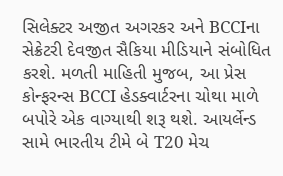સિલેક્ટર અજીત અગરકર અને BCCIના સેક્રેટરી દેવજીત સૈકિયા મીડિયાને સંબોધિત કરશે. મળતી માહિતી મુજબ, આ પ્રેસ કોન્ફરન્સ BCCI હેડક્વાર્ટરના ચોથા માળે બપોરે એક વાગ્યાથી શરૂ થશે. આયર્લેન્ડ સામે ભારતીય ટીમે બે T20 મેચ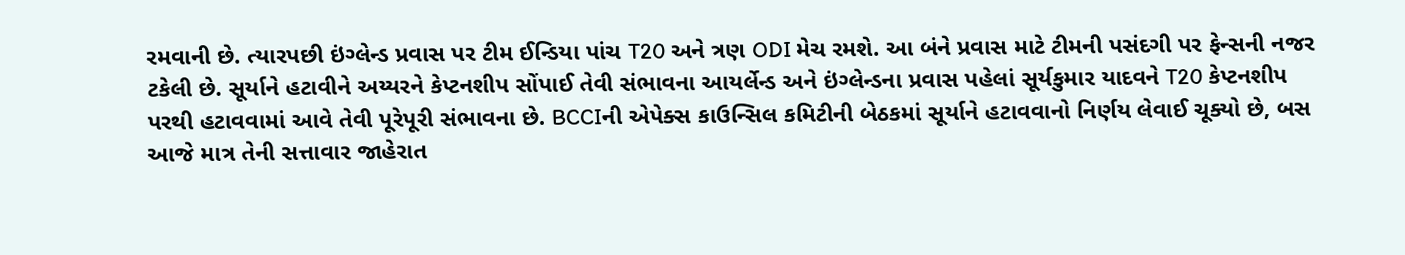રમવાની છે. ત્યારપછી ઇંગ્લેન્ડ પ્રવાસ પર ટીમ ઈન્ડિયા પાંચ T20 અને ત્રણ ODI મેચ રમશે. આ બંને પ્રવાસ માટે ટીમની પસંદગી પર ફેન્સની નજર ટકેલી છે. સૂર્યાને હટાવીને અય્યરને કેપ્ટનશીપ સોંપાઈ તેવી સંભાવના આયર્લેન્ડ અને ઇંગ્લેન્ડના પ્રવાસ પહેલાં સૂર્યકુમાર યાદવને T20 કેપ્ટનશીપ પરથી હટાવવામાં આવે તેવી પૂરેપૂરી સંભાવના છે. BCCIની એપેક્સ કાઉન્સિલ કમિટીની બેઠકમાં સૂર્યાને હટાવવાનો નિર્ણય લેવાઈ ચૂક્યો છે, બસ આજે માત્ર તેની સત્તાવાર જાહેરાત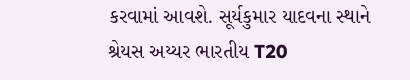કરવામાં આવશે. સૂર્યકુમાર યાદવના સ્થાને શ્રેયસ અય્યર ભારતીય T20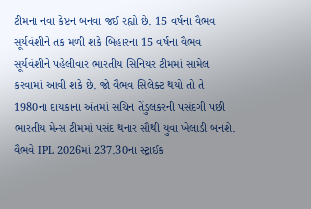ટીમના નવા કેપ્ટન બનવા જઈ રહ્યો છે. 15 વર્ષના વૈભવ સૂર્યવંશીને તક મળી શકે બિહારના 15 વર્ષના વૈભવ સૂર્યવંશીને પહેલીવાર ભારતીય સિનિયર ટીમમાં સામેલ કરવામાં આવી શકે છે. જો વૈભવ સિલેક્ટ થયો તો તે 1980ના દાયકાના અંતમાં સચિન તેંડુલકરની પસંદગી પછી ભારતીય મેન્સ ટીમમાં પસંદ થનાર સૌથી યુવા ખેલાડી બનશે. વૈભવે IPL 2026માં 237.30ના સ્ટ્રાઈક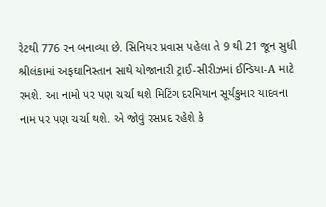રેટથી 776 રન બનાવ્યા છે. સિનિયર પ્રવાસ પહેલા તે 9 થી 21 જૂન સુધી શ્રીલંકામાં અફઘાનિસ્તાન સાથે યોજાનારી ટ્રાઈ-સીરીઝમાં ઈન્ડિયા-A માટે રમશે. આ નામો પર પણ ચર્ચા થશે મિટિંગ દરમિયાન સૂર્યકુમાર યાદવના નામ પર પણ ચર્ચા થશે. એ જોવું રસપ્રદ રહેશે કે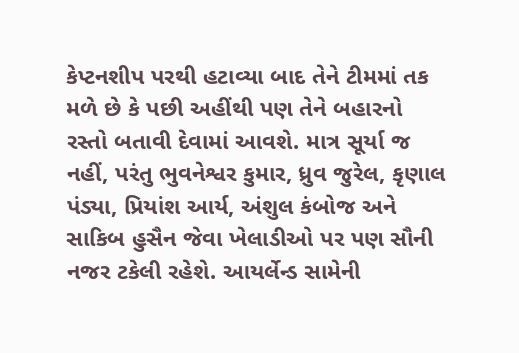કેપ્ટનશીપ પરથી હટાવ્યા બાદ તેને ટીમમાં તક મળે છે કે પછી અહીંથી પણ તેને બહારનો રસ્તો બતાવી દેવામાં આવશે. માત્ર સૂર્યા જ નહીં, પરંતુ ભુવનેશ્વર કુમાર, ધ્રુવ જુરેલ, કૃણાલ પંડ્યા, પ્રિયાંશ આર્ય, અંશુલ કંબોજ અને સાકિબ હુસૈન જેવા ખેલાડીઓ પર પણ સૌની નજર ટકેલી રહેશે. આયર્લેન્ડ સામેની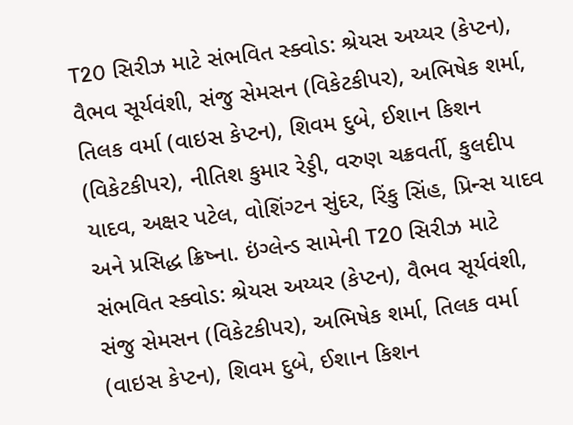T20 સિરીઝ માટે સંભવિત સ્ક્વોડ: શ્રેયસ અય્યર (કેપ્ટન), વૈભવ સૂર્યવંશી, સંજુ સેમસન (વિકેટકીપર), અભિષેક શર્મા, તિલક વર્મા (વાઇસ કેપ્ટન), શિવમ દુબે, ઈશાન કિશન (વિકેટકીપર), નીતિશ કુમાર રેડ્ડી, વરુણ ચક્રવર્તી, કુલદીપ યાદવ, અક્ષર પટેલ, વોશિંગ્ટન સુંદર, રિંકુ સિંહ, પ્રિન્સ યાદવ અને પ્રસિદ્ધ ક્રિષ્ના. ઇંગ્લેન્ડ સામેની T20 સિરીઝ માટે સંભવિત સ્ક્વોડ: શ્રેયસ અય્યર (કેપ્ટન), વૈભવ સૂર્યવંશી, સંજુ સેમસન (વિકેટકીપર), અભિષેક શર્મા, તિલક વર્મા (વાઇસ કેપ્ટન), શિવમ દુબે, ઈશાન કિશન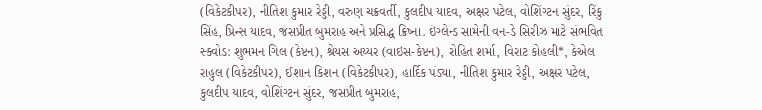(વિકેટકીપર), નીતિશ કુમાર રેડ્ડી, વરુણ ચક્રવર્તી, કુલદીપ યાદવ, અક્ષર પટેલ, વોશિંગ્ટન સુંદર, રિંકુ સિંહ, પ્રિન્સ યાદવ, જસપ્રીત બુમરાહ અને પ્રસિદ્ધ ક્રિષ્ના. ઇંગ્લેન્ડ સામેની વન-ડે સિરીઝ માટે સંભવિત સ્ક્વોડ: શુભમન ગિલ (કેપ્ટન), શ્રેયસ અય્યર (વાઇસ-કેપ્ટન), રોહિત શર્મા, વિરાટ કોહલી*, કેએલ રાહુલ (વિકેટકીપર), ઈશાન કિશન (વિકેટકીપર), હાર્દિક પંડ્યા, નીતિશ કુમાર રેડ્ડી, અક્ષર પટેલ, કુલદીપ યાદવ, વોશિંગ્ટન સુંદર, જસપ્રીત બુમરાહ,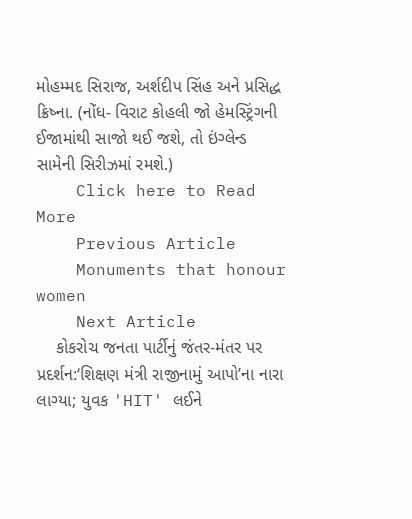મોહમ્મદ સિરાજ, અર્શદીપ સિંહ અને પ્રસિદ્ધ ક્રિષ્ના. (નોંધ- વિરાટ કોહલી જો હેમસ્ટ્રિંગની ઈજામાંથી સાજો થઈ જશે, તો ઇંગ્લેન્ડ સામેની સિરીઝમાં રમશે.)
    Click here to Read More
    Previous Article
    Monuments that honour women
    Next Article
    કોકરોચ જનતા પાર્ટીનું જંતર-મંતર પર પ્રદર્શન:‘શિક્ષણ મંત્રી રાજીનામું આપો’ના નારા લાગ્યા; યુવક 'HIT' લઈને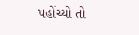પહોંચ્યો તો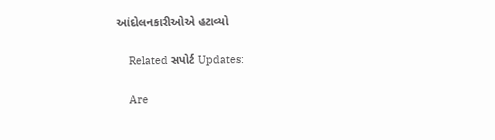આંદોલનકારીઓએ હટાવ્યો

    Related સપોર્ટ Updates:

    Are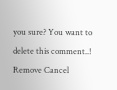you sure? You want to delete this comment..! Remove Cancel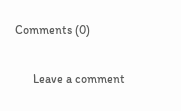Comments (0)

      Leave a comment